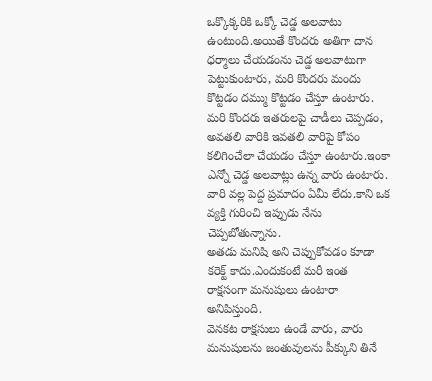ఒక్కొక్కరికి ఒక్కో చెడ్డ అలవాటు ఉంటుంది.అయితే కొందరు అతిగా దాన ధర్మాలు చేయడంను చెడ్డ అలవాటుగా పెట్టుకుంటారు, మరి కొందరు మందు కొట్టడం దమ్ము కొట్టడం చేస్తూ ఉంటారు.
మరి కొందరు ఇతరులపై చాడీలు చెప్పడం, అవతలి వారికి ఇవతలి వారిపై కోపం కలిగించేలా చేయడం చేస్తూ ఉంటారు.ఇంకా ఎన్నో చెడ్డ అలవాట్లు ఉన్న వారు ఉంటారు.
వారి వల్ల పెద్ద ప్రమాదం ఏమీ లేదు.కాని ఒక వ్యక్తి గురించి ఇప్పుడు నేను చెప్పబోతున్నాను.
అతడు మనిషి అని చెప్పుకోవడం కూడా కరెక్ట్ కాదు.ఎందుకంటే మరీ ఇంత రాక్షసంగా మనుషులు ఉంటారా అనిపిస్తుంది.
వెనకట రాక్షసులు ఉండే వారు, వారు మనుషులను జంతువులను పీక్కుని తినే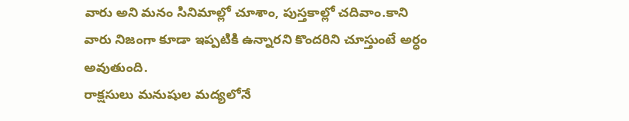వారు అని మనం సినిమాల్లో చూశాం, పుస్తకాల్లో చదివాం.కాని వారు నిజంగా కూడా ఇప్పటికి ఉన్నారని కొందరిని చూస్తుంటే అర్ధం అవుతుంది.
రాక్షసులు మనుషుల మద్యలోనే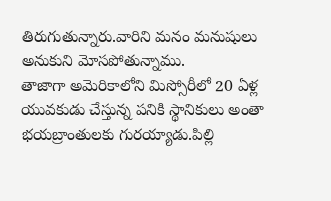తిరుగుతున్నారు.వారిని మనం మనుషులు అనుకుని మోసపోతున్నాము.
తాజాగా అమెరికాలోని మిస్సోరీలో 20 ఏళ్ల యువకుడు చేస్తున్న పనికి స్థానికులు అంతా భయబ్రాంతులకు గురయ్యాడు.పిల్లి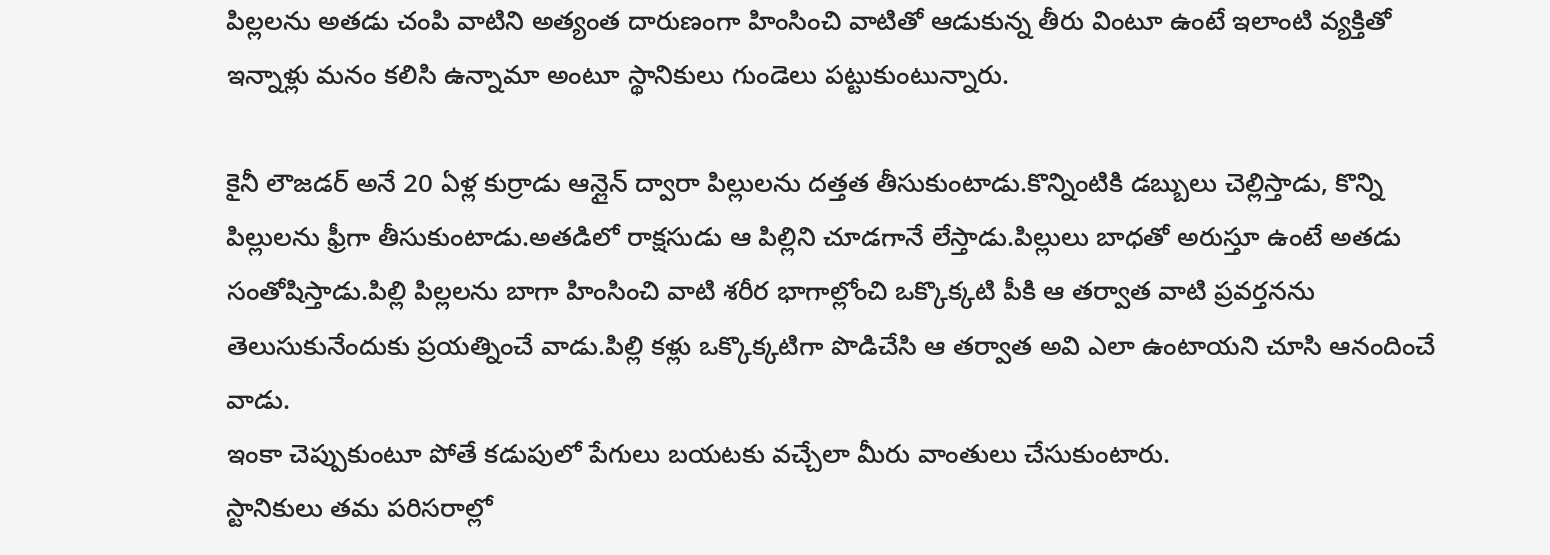పిల్లలను అతడు చంపి వాటిని అత్యంత దారుణంగా హింసించి వాటితో ఆడుకున్న తీరు వింటూ ఉంటే ఇలాంటి వ్యక్తితో ఇన్నాళ్లు మనం కలిసి ఉన్నామా అంటూ స్థానికులు గుండెలు పట్టుకుంటున్నారు.

కైనీ లౌజడర్ అనే 20 ఏళ్ల కుర్రాడు ఆన్లైన్ ద్వారా పిల్లులను దత్తత తీసుకుంటాడు.కొన్నింటికి డబ్బులు చెల్లిస్తాడు, కొన్ని పిల్లులను ఫ్రీగా తీసుకుంటాడు.అతడిలో రాక్షసుడు ఆ పిల్లిని చూడగానే లేస్తాడు.పిల్లులు బాధతో అరుస్తూ ఉంటే అతడు సంతోషిస్తాడు.పిల్లి పిల్లలను బాగా హింసించి వాటి శరీర భాగాల్లోంచి ఒక్కొక్కటి పీకి ఆ తర్వాత వాటి ప్రవర్తనను తెలుసుకునేందుకు ప్రయత్నించే వాడు.పిల్లి కళ్లు ఒక్కొక్కటిగా పొడిచేసి ఆ తర్వాత అవి ఎలా ఉంటాయని చూసి ఆనందించే వాడు.
ఇంకా చెప్పుకుంటూ పోతే కడుపులో పేగులు బయటకు వచ్చేలా మీరు వాంతులు చేసుకుంటారు.
స్టానికులు తమ పరిసరాల్లో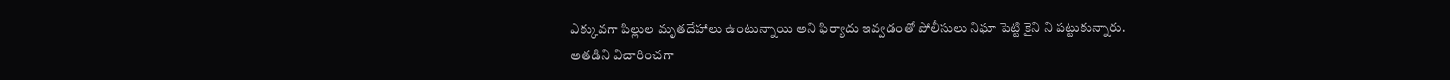ఎక్కువగా పిల్లుల మృతదేహాలు ఉంటున్నాయి అని ఫిర్యాదు ఇవ్వడంతో పోలీసులు నిఘా పెట్టి కైని ని పట్టుకున్నారు.
అతడిని విచారించగా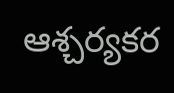ఆశ్చర్యకర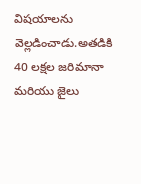విషయాలను వెల్లడించాడు.అతడికి 40 లక్షల జరిమానా మరియు జైలు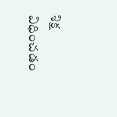శిక్ష విధించడం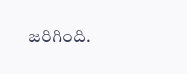జరిగింది.